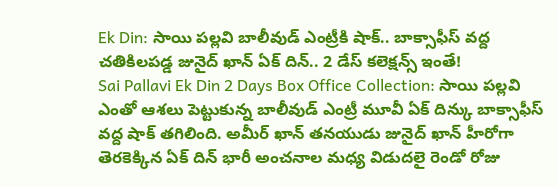Ek Din: సాయి పల్లవి బాలీవుడ్ ఎంట్రీకి షాక్.. బాక్సాఫీస్ వద్ద చతికిలపడ్డ జునైద్ ఖాన్ ఏక్ దిన్.. 2 డేస్ కలెక్షన్స్ ఇంతే!
Sai Pallavi Ek Din 2 Days Box Office Collection: సాయి పల్లవి ఎంతో ఆశలు పెట్టుకున్న బాలీవుడ్ ఎంట్రీ మూవీ ఏక్ దిన్కు బాక్సాఫీస్ వద్ద షాక్ తగిలింది. అమీర్ ఖాన్ తనయుడు జునైద్ ఖాన్ హీరోగా తెరకెక్కిన ఏక్ దిన్ భారీ అంచనాల మధ్య విడుదలై రెండో రోజు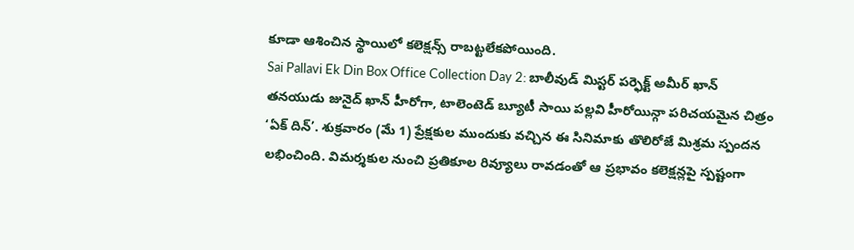కూడా ఆశించిన స్థాయిలో కలెక్షన్స్ రాబట్టలేకపోయింది.
Sai Pallavi Ek Din Box Office Collection Day 2: బాలీవుడ్ మిస్టర్ పర్ఫెక్ట్ అమీర్ ఖాన్ తనయుడు జునైద్ ఖాన్ హీరోగా, టాలెంటెడ్ బ్యూటీ సాయి పల్లవి హీరోయిన్గా పరిచయమైన చిత్రం ‘ఏక్ దిన్’. శుక్రవారం (మే 1) ప్రేక్షకుల ముందుకు వచ్చిన ఈ సినిమాకు తొలిరోజే మిశ్రమ స్పందన లభించింది. విమర్శకుల నుంచి ప్రతికూల రివ్యూలు రావడంతో ఆ ప్రభావం కలెక్షన్లపై స్పష్టంగా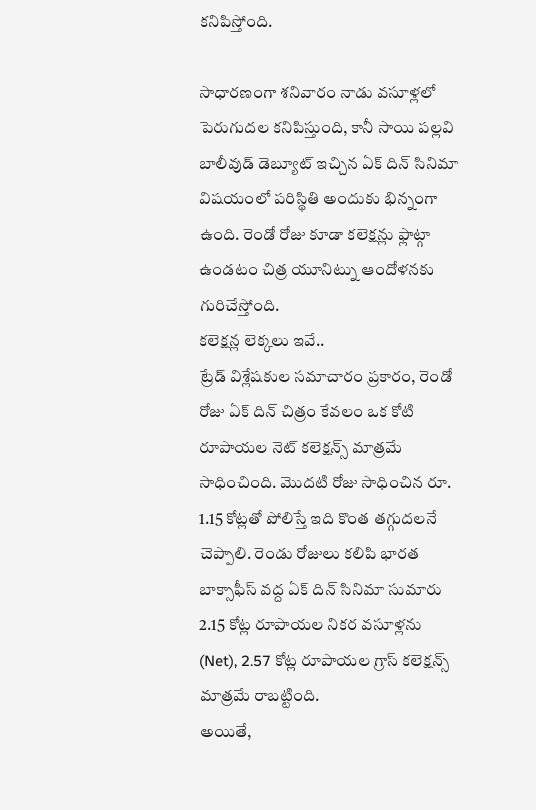కనిపిస్తోంది.

సాధారణంగా శనివారం నాడు వసూళ్లలో పెరుగుదల కనిపిస్తుంది, కానీ సాయి పల్లవి బాలీవుడ్ డెబ్యూట్ ఇచ్చిన ఏక్ దిన్ సినిమా విషయంలో పరిస్థితి అందుకు భిన్నంగా ఉంది. రెండో రోజు కూడా కలెక్షన్లు ఫ్లాట్గా ఉండటం చిత్ర యూనిట్ను ఆందోళనకు గురిచేస్తోంది.
కలెక్షన్ల లెక్కలు ఇవే..
ట్రేడ్ విశ్లేషకుల సమాచారం ప్రకారం, రెండో రోజు ఏక్ దిన్ చిత్రం కేవలం ఒక కోటి రూపాయల నెట్ కలెక్షన్స్ మాత్రమే సాధించింది. మొదటి రోజు సాధించిన రూ. 1.15 కోట్లతో పోలిస్తే ఇది కొంత తగ్గుదలనే చెప్పాలి. రెండు రోజులు కలిపి భారత బాక్సాఫీస్ వద్ద ఏక్ దిన్ సినిమా సుమారు 2.15 కోట్ల రూపాయల నికర వసూళ్లను (Net), 2.57 కోట్ల రూపాయల గ్రాస్ కలెక్షన్స్ మాత్రమే రాబట్టింది.
అయితే,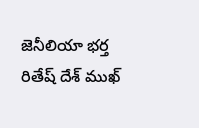జెనీలియా భర్త రితేష్ దేశ్ ముఖ్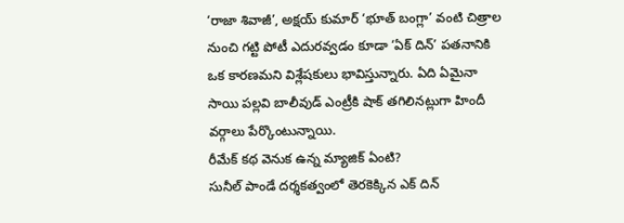‘రాజా శివాజీ’, అక్షయ్ కుమార్ ‘భూత్ బంగ్లా’ వంటి చిత్రాల నుంచి గట్టి పోటీ ఎదురవ్వడం కూడా ‘ఏక్ దిన్’ పతనానికి ఒక కారణమని విశ్లేషకులు భావిస్తున్నారు. ఏది ఏమైనా సాయి పల్లవి బాలీవుడ్ ఎంట్రీకి షాక్ తగిలినట్లుగా హిందీ వర్గాలు పేర్కొంటున్నాయి.
రీమేక్ కథ వెనుక ఉన్న మ్యాజిక్ ఏంటి?
సునీల్ పాండే దర్శకత్వంలో తెరకెక్కిన ఎక్ దిన్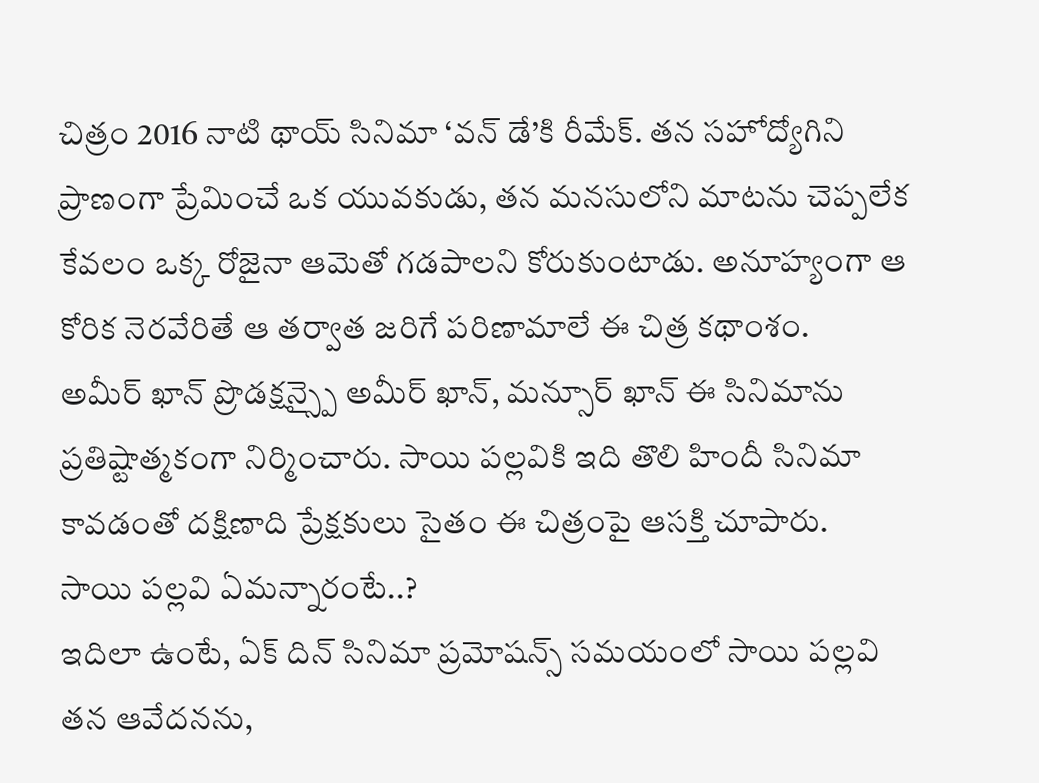చిత్రం 2016 నాటి థాయ్ సినిమా ‘వన్ డే’కి రీమేక్. తన సహోద్యోగిని ప్రాణంగా ప్రేమించే ఒక యువకుడు, తన మనసులోని మాటను చెప్పలేక కేవలం ఒక్క రోజైనా ఆమెతో గడపాలని కోరుకుంటాడు. అనూహ్యంగా ఆ కోరిక నెరవేరితే ఆ తర్వాత జరిగే పరిణామాలే ఈ చిత్ర కథాంశం.
అమీర్ ఖాన్ ప్రొడక్షన్స్పై అమీర్ ఖాన్, మన్సూర్ ఖాన్ ఈ సినిమాను ప్రతిష్టాత్మకంగా నిర్మించారు. సాయి పల్లవికి ఇది తొలి హిందీ సినిమా కావడంతో దక్షిణాది ప్రేక్షకులు సైతం ఈ చిత్రంపై ఆసక్తి చూపారు.
సాయి పల్లవి ఏమన్నారంటే..?
ఇదిలా ఉంటే, ఏక్ దిన్ సినిమా ప్రమోషన్స్ సమయంలో సాయి పల్లవి తన ఆవేదనను,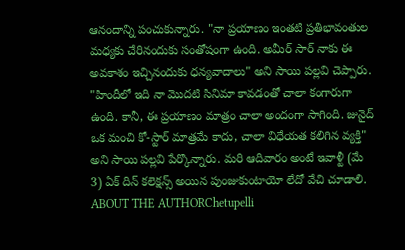ఆనందాన్ని పంచుకున్నారు. "నా ప్రయాణం ఇంతటి ప్రతిభావంతుల మధ్యకు చేరినందుకు సంతోషంగా ఉంది. అమీర్ సార్ నాకు ఈ అవకాశం ఇచ్చినందుకు ధన్యవాదాలు" అని సాయి పల్లవి చెప్పారు.
"హిందీలో ఇది నా మొదటి సినిమా కావడంతో చాలా కంగారుగా ఉంది. కానీ, ఈ ప్రయాణం మాత్రం చాలా అందంగా సాగింది. జునైద్ ఒక మంచి కో-స్టార్ మాత్రమే కాదు, చాలా విధేయత కలిగిన వ్యక్తి" అని సాయి పల్లవి పేర్కొన్నారు. మరి ఆదివారం అంటే ఇవాళ్టీ (మే 3) ఏక్ దిన్ కలెక్షన్స్ అయిన పుంజుకుంటాయో లేదో వేచి చూడాలి.
ABOUT THE AUTHORChetupelli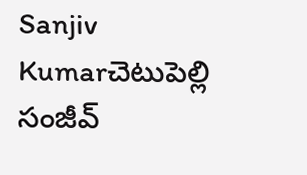Sanjiv Kumarచెటుపెల్లి సంజీవ్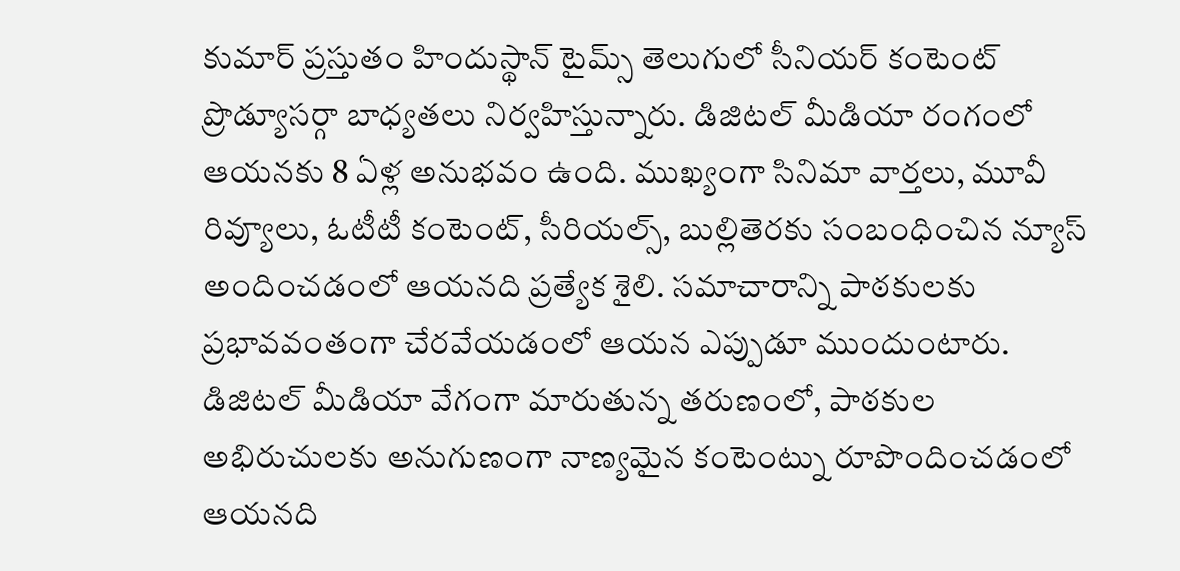కుమార్ ప్రస్తుతం హిందుస్థాన్ టైమ్స్ తెలుగులో సీనియర్ కంటెంట్ ప్రొడ్యూసర్గా బాధ్యతలు నిర్వహిస్తున్నారు. డిజిటల్ మీడియా రంగంలో ఆయనకు 8 ఏళ్ల అనుభవం ఉంది. ముఖ్యంగా సినిమా వార్తలు, మూవీ రివ్యూలు, ఓటీటీ కంటెంట్, సీరియల్స్, బుల్లితెరకు సంబంధించిన న్యూస్ అందించడంలో ఆయనది ప్రత్యేక శైలి. సమాచారాన్ని పాఠకులకు ప్రభావవంతంగా చేరవేయడంలో ఆయన ఎప్పుడూ ముందుంటారు. డిజిటల్ మీడియా వేగంగా మారుతున్న తరుణంలో, పాఠకుల అభిరుచులకు అనుగుణంగా నాణ్యమైన కంటెంట్ను రూపొందించడంలో ఆయనది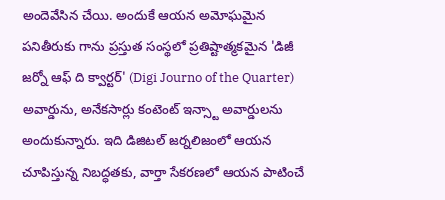అందెవేసిన చేయి. అందుకే ఆయన అమోఘమైన పనితీరుకు గాను ప్రస్తుత సంస్థలో ప్రతిష్టాత్మకమైన 'డిజీ జర్నో ఆఫ్ ది క్వార్టర్' (Digi Journo of the Quarter) అవార్డును, అనేకసార్లు కంటెంట్ ఇన్స్టా అవార్డులను అందుకున్నారు. ఇది డిజిటల్ జర్నలిజంలో ఆయన చూపిస్తున్న నిబద్ధతకు, వార్తా సేకరణలో ఆయన పాటించే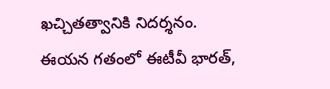ఖచ్చితత్వానికి నిదర్శనం. ఈయన గతంలో ఈటీవీ భారత్,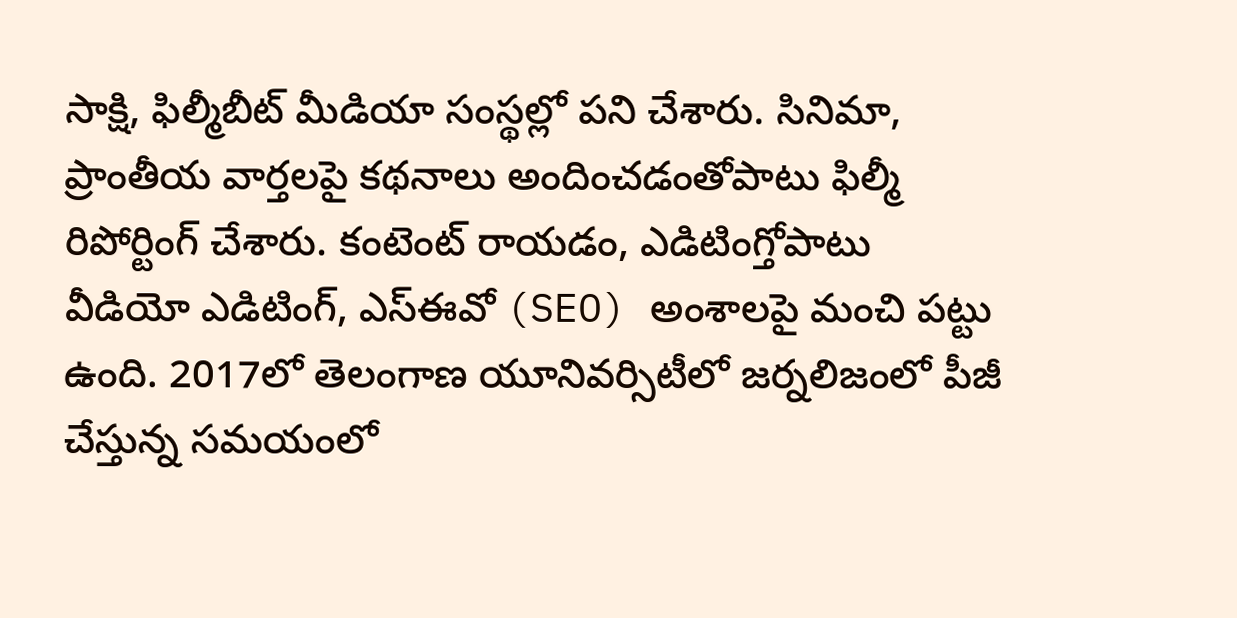సాక్షి, ఫిల్మీబీట్ మీడియా సంస్థల్లో పని చేశారు. సినిమా, ప్రాంతీయ వార్తలపై కథనాలు అందించడంతోపాటు ఫిల్మీ రిపోర్టింగ్ చేశారు. కంటెంట్ రాయడం, ఎడిటింగ్తోపాటు వీడియో ఎడిటింగ్, ఎస్ఈవో (SEO) అంశాలపై మంచి పట్టు ఉంది. 2017లో తెలంగాణ యూనివర్సిటీలో జర్నలిజంలో పీజీ చేస్తున్న సమయంలో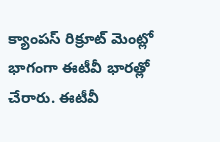క్యాంపస్ రిక్రూట్ మెంట్లో భాగంగా ఈటీవీ భారత్లో చేరారు. ఈటీవీ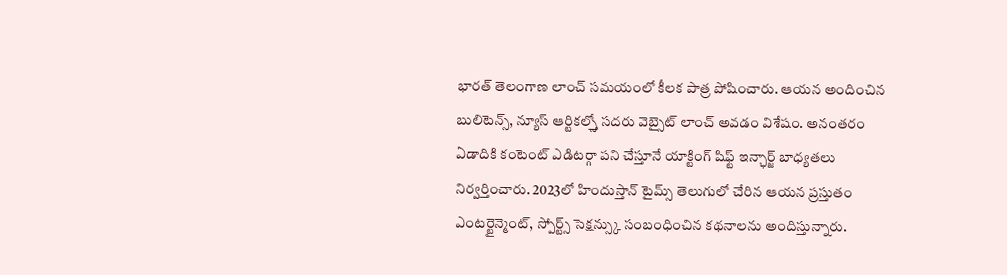భారత్ తెలంగాణ లాంచ్ సమయంలో కీలక పాత్ర పోషించారు. ఆయన అందించిన బులిటెన్స్, న్యూస్ ఆర్టికల్స్తో సదరు వెబ్సైట్ లాంచ్ అవడం విశేషం. అనంతరం ఏడాదికి కంటెంట్ ఎడిటర్గా పని చేస్తూనే యాక్టింగ్ షిఫ్ట్ ఇన్ఛార్జ్ బాధ్యతలు నిర్వర్తించారు. 2023లో హిందుస్తాన్ టైమ్స్ తెలుగులో చేరిన ఆయన ప్రస్తుతం ఎంటర్టైన్మెంట్, స్పోర్ట్స్ సెక్షన్స్కు సంబంధించిన కథనాలను అందిస్తున్నారు.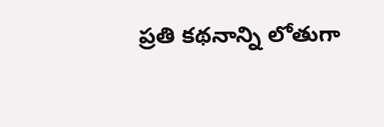ప్రతి కథనాన్ని లోతుగా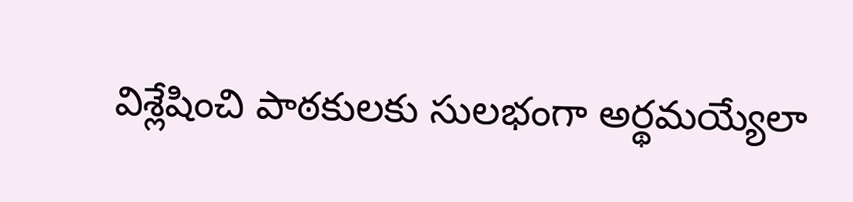విశ్లేషించి పాఠకులకు సులభంగా అర్థమయ్యేలా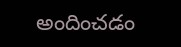అందించడం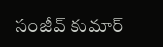సంజీవ్ కుమార్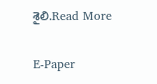శైలి.Read More

E-Paper